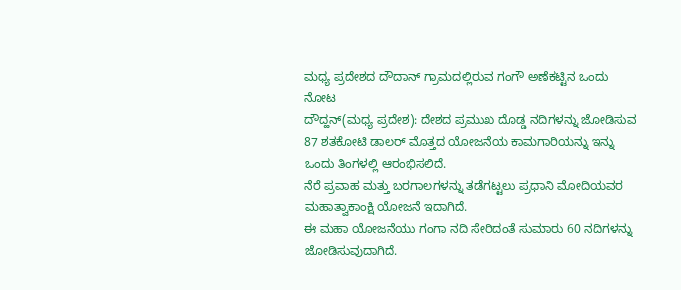ಮಧ್ಯ ಪ್ರದೇಶದ ದೌದಾನ್ ಗ್ರಾಮದಲ್ಲಿರುವ ಗಂಗೌ ಅಣೆಕಟ್ಟಿನ ಒಂದು ನೋಟ
ದೌದ್ಹನ್(ಮಧ್ಯ ಪ್ರದೇಶ): ದೇಶದ ಪ್ರಮುಖ ದೊಡ್ಡ ನದಿಗಳನ್ನು ಜೋಡಿಸುವ 87 ಶತಕೋಟಿ ಡಾಲರ್ ಮೊತ್ತದ ಯೋಜನೆಯ ಕಾಮಗಾರಿಯನ್ನು ಇನ್ನು ಒಂದು ತಿಂಗಳಲ್ಲಿ ಆರಂಭಿಸಲಿದೆ.
ನೆರೆ ಪ್ರವಾಹ ಮತ್ತು ಬರಗಾಲಗಳನ್ನು ತಡೆಗಟ್ಟಲು ಪ್ರಧಾನಿ ಮೋದಿಯವರ ಮಹಾತ್ವಾಕಾಂಕ್ಷಿ ಯೋಜನೆ ಇದಾಗಿದೆ.
ಈ ಮಹಾ ಯೋಜನೆಯು ಗಂಗಾ ನದಿ ಸೇರಿದಂತೆ ಸುಮಾರು 60 ನದಿಗಳನ್ನು ಜೋಡಿಸುವುದಾಗಿದೆ.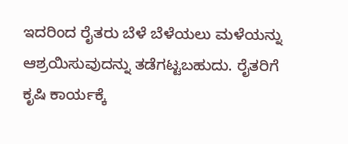ಇದರಿಂದ ರೈತರು ಬೆಳೆ ಬೆಳೆಯಲು ಮಳೆಯನ್ನು ಆಶ್ರಯಿಸುವುದನ್ನು ತಡೆಗಟ್ಟಬಹುದು. ರೈತರಿಗೆ ಕೃಷಿ ಕಾರ್ಯಕ್ಕೆ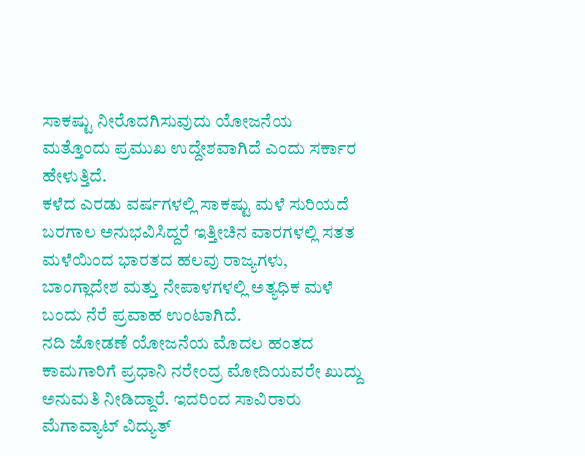ಸಾಕಷ್ಟು ನೀರೊದಗಿಸುವುದು ಯೋಜನೆಯ ಮತ್ತೊಂದು ಪ್ರಮುಖ ಉದ್ದೇಶವಾಗಿದೆ ಎಂದು ಸರ್ಕಾರ ಹೇಳುತ್ತಿದೆ.
ಕಳೆದ ಎರಡು ವರ್ಷಗಳಲ್ಲಿ ಸಾಕಷ್ಟು ಮಳೆ ಸುರಿಯದೆ ಬರಗಾಲ ಅನುಭವಿಸಿದ್ದರೆ ಇತ್ತೀಚಿನ ವಾರಗಳಲ್ಲಿ ಸತತ ಮಳೆಯಿಂದ ಭಾರತದ ಹಲವು ರಾಜ್ಯಗಳು, ಬಾಂಗ್ಲಾದೇಶ ಮತ್ತು ನೇಪಾಳಗಳಲ್ಲಿ ಅತ್ಯಧಿಕ ಮಳೆ ಬಂದು ನೆರೆ ಪ್ರವಾಹ ಉಂಟಾಗಿದೆ.
ನದಿ ಜೋಡಣೆ ಯೋಜನೆಯ ಮೊದಲ ಹಂತದ ಕಾಮಗಾರಿಗೆ ಪ್ರಧಾನಿ ನರೇಂದ್ರ ಮೋದಿಯವರೇ ಖುದ್ದು ಅನುಮತಿ ನೀಡಿದ್ದಾರೆ. ಇದರಿಂದ ಸಾವಿರಾರು ಮೆಗಾವ್ಯಾಟ್ ವಿದ್ಯುತ್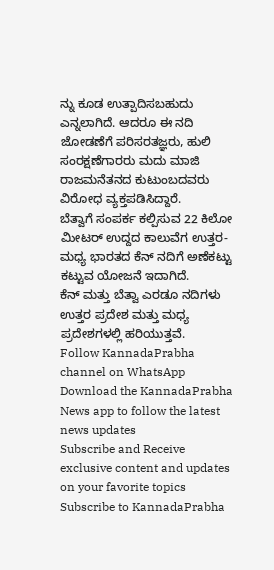ನ್ನು ಕೂಡ ಉತ್ಪಾದಿಸಬಹುದು ಎನ್ನಲಾಗಿದೆ. ಆದರೂ ಈ ನದಿ ಜೋಡಣೆಗೆ ಪರಿಸರತಜ್ಞರು, ಹುಲಿ ಸಂರಕ್ಷಣೆಗಾರರು ಮದು ಮಾಜಿ ರಾಜಮನೆತನದ ಕುಟುಂಬದವರು ವಿರೋಧ ವ್ಯಕ್ತಪಡಿಸಿದ್ದಾರೆ.
ಬೆತ್ವಾಗೆ ಸಂಪರ್ಕ ಕಲ್ಪಿಸುವ 22 ಕಿಲೋ ಮೀಟರ್ ಉದ್ದದ ಕಾಲುವೆಗ ಉತ್ತರ-ಮಧ್ಯ ಭಾರತದ ಕೆನ್ ನದಿಗೆ ಅಣೆಕಟ್ಟು ಕಟ್ಟುವ ಯೋಜನೆ ಇದಾಗಿದೆ.
ಕೆನ್ ಮತ್ತು ಬೆತ್ವಾ ಎರಡೂ ನದಿಗಳು ಉತ್ತರ ಪ್ರದೇಶ ಮತ್ತು ಮಧ್ಯ ಪ್ರದೇಶಗಳಲ್ಲಿ ಹರಿಯುತ್ತವೆ.
Follow KannadaPrabha channel on WhatsApp
Download the KannadaPrabha News app to follow the latest news updates
Subscribe and Receive exclusive content and updates on your favorite topics
Subscribe to KannadaPrabha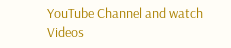YouTube Channel and watch Videos